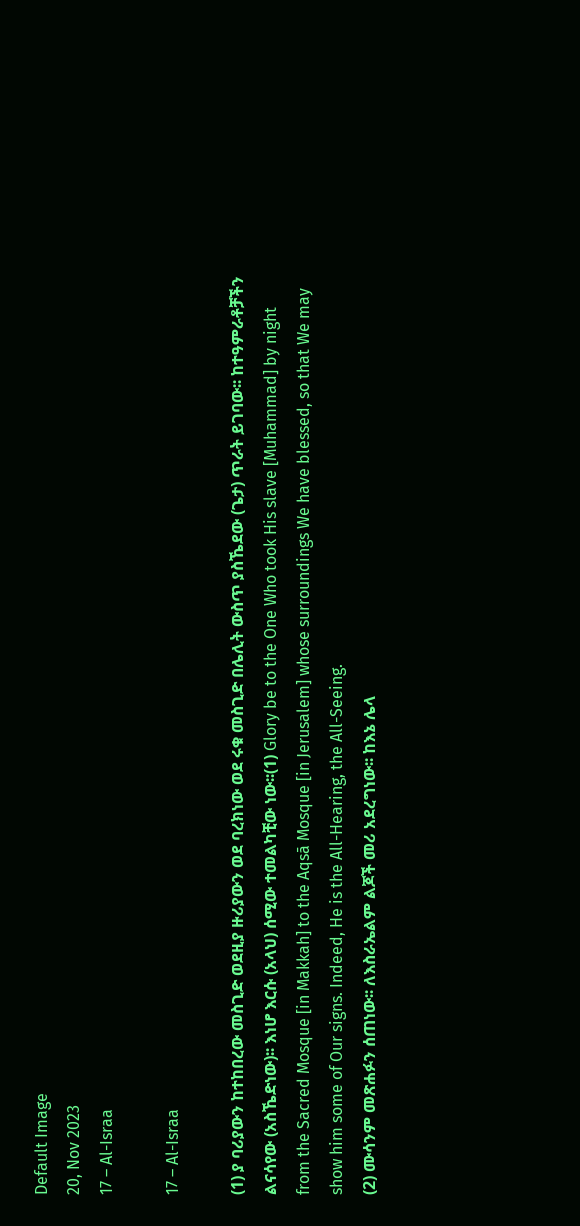Default Image
20, Nov 2023
17 – Al-Israa

17 – Al-Israa

(1) ያ ባሪያውን ከተከበረው መስጊድ ወደዚያ ዙሪያውን ወደ ባረክነው ወደ ሩቁ መስጊድ በሌሊት ውስጥ ያስኼደው (ጌታ) ጥራት ይገባው፡፡ ከተዓምራቶቻችን ልናሳየው (አስኼድነው)፡፡ እነሆ እርሱ (አላህ) ሰሚው ተመልካቺው ነው፡፡(1) Glory be to the One Who took His slave [Muhammad] by night from the Sacred Mosque [in Makkah] to the Aqsā Mosque [in Jerusalem] whose surroundings We have blessed, so that We may show him some of Our signs. Indeed, He is the All-Hearing, the All-Seeing.
(2) ሙሳንም መጽሐፉን ሰጠነው፡፡ ለእስራኤልም ልጆች መሪ አደረግነው፡፡ ከእኔ ሌላ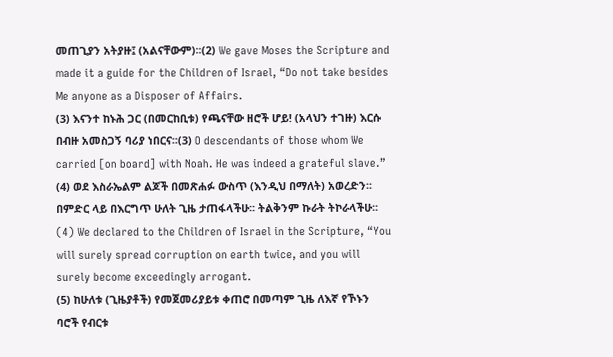መጠጊያን አትያዙ፤ (አልናቸውም)፡፡(2) We gave Moses the Scripture and made it a guide for the Children of Israel, “Do not take besides Me anyone as a Disposer of Affairs.
(3) እናንተ ከኑሕ ጋር (በመርከቢቱ) የጫናቸው ዘሮች ሆይ! (አላህን ተገዙ) እርሱ በብዙ አመስጋኝ ባሪያ ነበርና፡፡(3) O descendants of those whom We carried [on board] with Noah. He was indeed a grateful slave.”
(4) ወደ እስራኤልም ልጆች በመጽሐፉ ውስጥ (እንዲህ በማለት) አወረድን፡፡ በምድር ላይ በእርግጥ ሁለት ጊዜ ታጠፋላችሁ፡፡ ትልቅንም ኩራት ትኮራላችሁ፡፡(4) We declared to the Children of Israel in the Scripture, “You will surely spread corruption on earth twice, and you will surely become exceedingly arrogant.
(5) ከሁለቱ (ጊዜያቶች) የመጀመሪያይቱ ቀጠሮ በመጣም ጊዜ ለእኛ የኾኑን ባሮች የብርቱ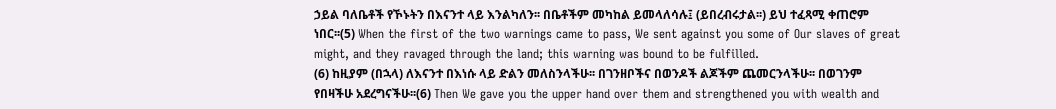ኃይል ባለቤቶች የኾኑትን በእናንተ ላይ እንልካለን፡፡ በቤቶችም መካከል ይመላለሳሉ፤ (ይበረብሩታል፡፡) ይህ ተፈጻሚ ቀጠሮም ነበር፡፡(5) When the first of the two warnings came to pass, We sent against you some of Our slaves of great might, and they ravaged through the land; this warning was bound to be fulfilled.
(6) ከዚያም (በኋላ) ለእናንተ በእነሱ ላይ ድልን መለስንላችሁ፡፡ በገንዘቦችና በወንዶች ልጆችም ጨመርንላችሁ፡፡ በወገንም የበዛችሁ አደረግናችሁ፡፡(6) Then We gave you the upper hand over them and strengthened you with wealth and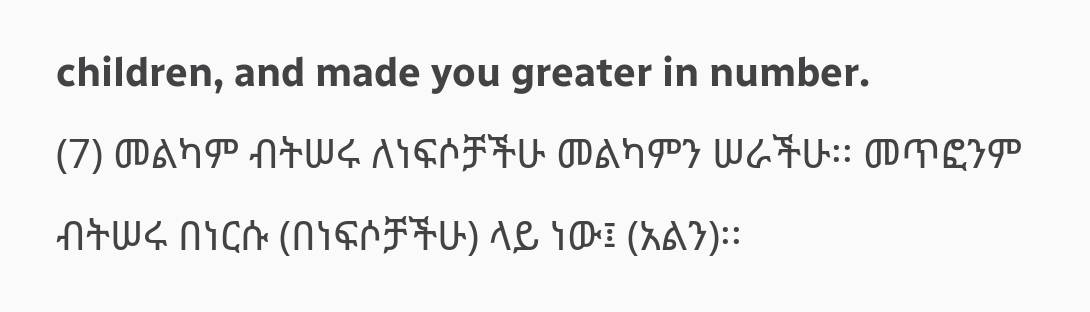children, and made you greater in number.
(7) መልካም ብትሠሩ ለነፍሶቻችሁ መልካምን ሠራችሁ፡፡ መጥፎንም ብትሠሩ በነርሱ (በነፍሶቻችሁ) ላይ ነው፤ (አልን)፡፡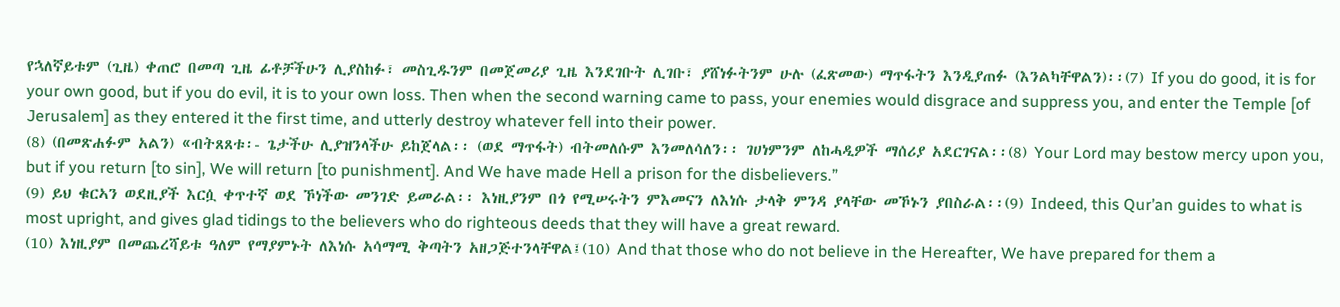የኋለኛይቱም (ጊዜ) ቀጠሮ በመጣ ጊዜ ፊቶቻችሁን ሊያስከፉ፣ መስጊዱንም በመጀመሪያ ጊዜ እንደገቡት ሊገቡ፣ ያሸነፉትንም ሁሉ (ፈጽመው) ማጥፋትን እንዲያጠፉ (እንልካቸዋልን)፡፡(7) If you do good, it is for your own good, but if you do evil, it is to your own loss. Then when the second warning came to pass, your enemies would disgrace and suppress you, and enter the Temple [of Jerusalem] as they entered it the first time, and utterly destroy whatever fell into their power.
(8) (በመጽሐፉም አልን) «ብትጸጸቱ፡- ጌታችሁ ሊያዝንላችሁ ይከጀላል፡፡ (ወደ ማጥፋት) ብትመለሱም እንመለሳለን፡፡ ገሀነምንም ለከሓዲዎች ማሰሪያ አደርገናል፡፡(8) Your Lord may bestow mercy upon you, but if you return [to sin], We will return [to punishment]. And We have made Hell a prison for the disbelievers.”
(9) ይህ ቁርኣን ወደዚያች እርሷ ቀጥተኛ ወደ ኾነችው መንገድ ይመራል፡፡ እነዚያንም በጎ የሚሠሩትን ምእመናን ለእነሱ ታላቅ ምንዳ ያላቸው መኾኑን ያበስራል፡፡(9) Indeed, this Qur’an guides to what is most upright, and gives glad tidings to the believers who do righteous deeds that they will have a great reward.
(10) እነዚያም በመጨረሻይቱ ዓለም የማያምኑት ለእነሱ አሳማሚ ቅጣትን አዘጋጅተንላቸዋል፤(10) And that those who do not believe in the Hereafter, We have prepared for them a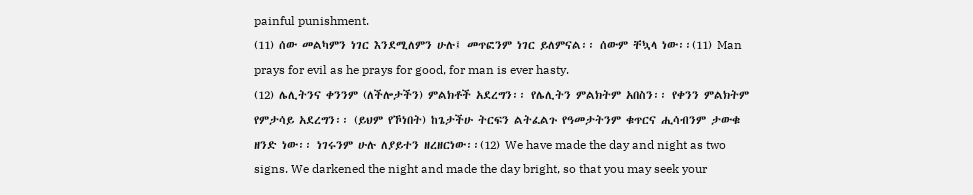painful punishment.
(11) ሰው መልካምን ነገር እንደሚለምን ሁሉ፤ መጥፎንም ነገር ይለምናል፡፡ ሰውም ቸኳላ ነው፡፡(11) Man prays for evil as he prays for good, for man is ever hasty.
(12) ሌሊትንና ቀንንም (ለችሎታችን) ምልክቶች አደረግን፡፡ የሌሊትን ምልክትም አበስን፡፡ የቀንን ምልክትም የምታሳይ አደረግን፡፡ (ይህም የኾነበት) ከጌታችሁ ትርፍን ልትፈልጉ የዓመታትንም ቁጥርና ሒሳብንም ታውቁ ዘንድ ነው፡፡ ነገሩንም ሁሉ ለያይተን ዘረዘርነው፡፡(12) We have made the day and night as two signs. We darkened the night and made the day bright, so that you may seek your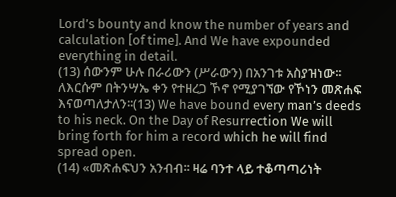Lord’s bounty and know the number of years and calculation [of time]. And We have expounded everything in detail.
(13) ሰውንም ሁሉ በራሪውን (ሥራውን) በአንገቱ አስያዝነው፡፡ ለእርሱም በትንሣኤ ቀን የተዘረጋ ኾኖ የሚያገኘው የኾነን መጽሐፍ እናወጣለታለን፡፡(13) We have bound every man’s deeds to his neck. On the Day of Resurrection We will bring forth for him a record which he will find spread open.
(14) «መጽሐፍህን አንብብ፡፡ ዛሬ ባንተ ላይ ተቆጣጣሪነት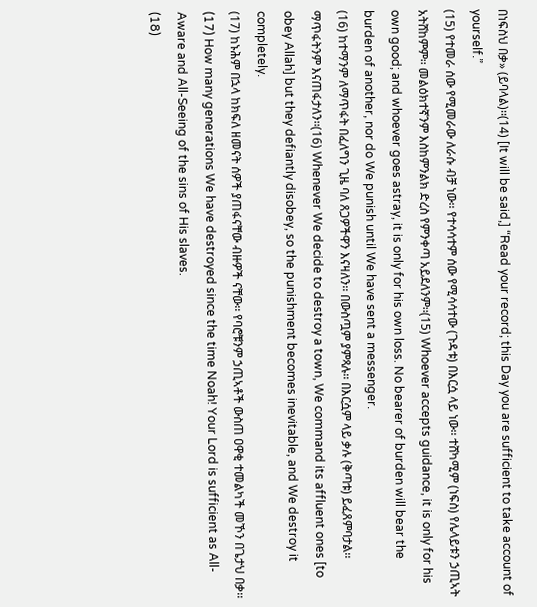በነፍስህ በቃ» (ይባላል)፡፡(14) [It will be said,] “Read your record; this Day you are sufficient to take account of yourself.”
(15) የተመራ ሰው የሚመራው ለራሱ ብቻ ነው፡፡ የተሳሳተም ሰው የሚሳሳተው (ጉዳቱ) በእርሷ ላይ ነው፡፡ ተሸካሚም (ነፍስ) የሌላይቱን ኃጢኣት አትሸከምም፡፡ መልዕክተኛንም እስከምንልክ ድረስ የምንቀጣ አይደለንም፡፡(15) Whoever accepts guidance, it is only for his own good; and whoever goes astray, it is only for his own loss. No bearer of burden will bear the burden of another, nor do We punish until We have sent a messenger.
(16) ከተማንም ለማጥፋት በፈለግን ጊዜ ባለ ጸጋዎችዋን እናዛለን፡፡ በውስጧም ያምጻሉ፡፡ በእርሷም ላይ ቃሉ (ቅጣቱ) ይፈጸምባታል፡፡ ማጥፋትንም እናጠፋታለን፡፡(16) Whenever We decide to destroy a town, We command its affluent ones [to obey Allah] but they defiantly disobey, so the punishment becomes inevitable, and We destroy it completely.
(17) ከኑሕም በኋላ ከክፍለ ዘመናት ሰዎች ያጠፋናቸው ብዙዎች ናቸው፡፡ የባሮቹንም ኃጢኣቶች ውስጠ ዐዋቂ ተመልካች መኾን በጌታህ በቃ፡፡(17) How many generations We have destroyed since the time Noah! Your Lord is sufficient as All-Aware and All-Seeing of the sins of His slaves.
(18)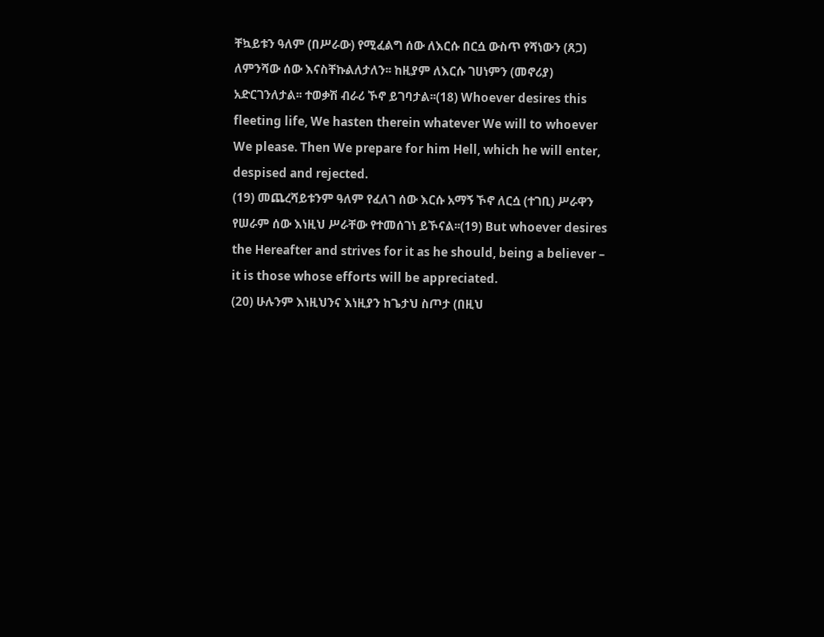ቸኳይቱን ዓለም (በሥራው) የሚፈልግ ሰው ለእርሱ በርሷ ውስጥ የሻነውን (ጸጋ) ለምንሻው ሰው እናስቸኩልለታለን፡፡ ከዚያም ለእርሱ ገሀነምን (መኖሪያ) አድርገንለታል፡፡ ተወቃሽ ብራሪ ኾኖ ይገባታል፡፡(18) Whoever desires this fleeting life, We hasten therein whatever We will to whoever We please. Then We prepare for him Hell, which he will enter, despised and rejected.
(19) መጨረሻይቱንም ዓለም የፈለገ ሰው እርሱ አማኝ ኾኖ ለርሷ (ተገቢ) ሥራዋን የሠራም ሰው እነዚህ ሥራቸው የተመሰገነ ይኾናል፡፡(19) But whoever desires the Hereafter and strives for it as he should, being a believer – it is those whose efforts will be appreciated.
(20) ሁሉንም እነዚህንና እነዚያን ከጌታህ ስጦታ (በዚህ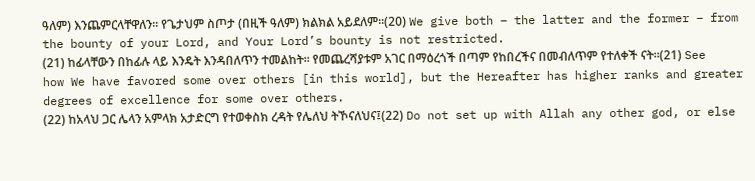ዓለም) እንጨምርላቸዋለን፡፡ የጌታህም ስጦታ (በዚች ዓለም) ክልክል አይደለም፡፡(20) We give both – the latter and the former – from the bounty of your Lord, and Your Lord’s bounty is not restricted.
(21) ከፊላቸውን በከፊሉ ላይ እንዴት እንዳበለጥን ተመልከት፡፡ የመጨረሻያቱም አገር በማዕረጎች በጣም የከበረችና በመብለጥም የተለቀች ናት፡፡(21) See how We have favored some over others [in this world], but the Hereafter has higher ranks and greater degrees of excellence for some over others.
(22) ከአላህ ጋር ሌላን አምላክ አታድርግ የተወቀስክ ረዳት የሌለህ ትኾናለህና፤(22) Do not set up with Allah any other god, or else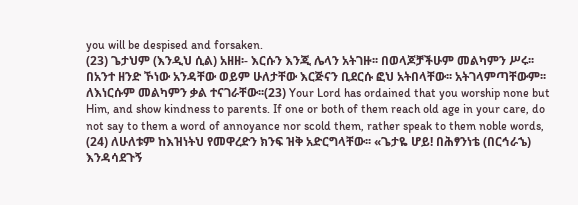you will be despised and forsaken.
(23) ጌታህም (እንዲህ ሲል) አዘዘ፡- እርሱን እንጂ ሌላን አትገዙ፡፡ በወላጆቻችሁም መልካምን ሥሩ፡፡ በአንተ ዘንድ ኾነው አንዳቸው ወይም ሁለታቸው እርጅናን ቢደርሱ ፎህ አትበላቸው፡፡ አትገላምጣቸውም፡፡ ለእነርሱም መልካምን ቃል ተናገራቸው፡፡(23) Your Lord has ordained that you worship none but Him, and show kindness to parents. If one or both of them reach old age in your care, do not say to them a word of annoyance nor scold them, rather speak to them noble words,
(24) ለሁለቱም ከእዝነትህ የመዋረድን ክንፍ ዝቅ አድርግላቸው፡፡ «ጌታዬ ሆይ! በሕፃንነቴ (በርኅራኄ) እንዳሳደጉኝ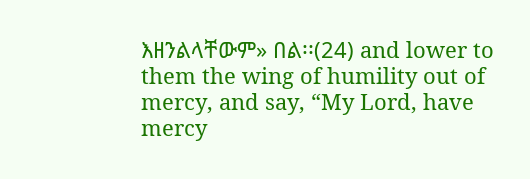እዘንልላቸውም» በል፡፡(24) and lower to them the wing of humility out of mercy, and say, “My Lord, have mercy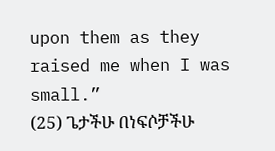upon them as they raised me when I was small.”
(25) ጌታችሁ በነፍሶቻችሁ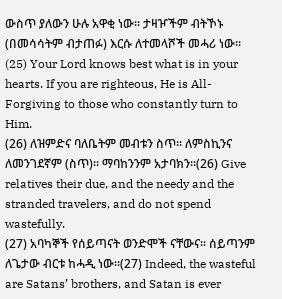ውስጥ ያለውን ሁሉ አዋቂ ነው፡፡ ታዛዦችም ብትኾኑ (በመሳሳትም ብታጠፉ) እርሱ ለተመላሾች መሓሪ ነው፡፡(25) Your Lord knows best what is in your hearts. If you are righteous, He is All-Forgiving to those who constantly turn to Him.
(26) ለዝምድና ባለቤትም መብቱን ስጥ፡፡ ለምስኪንና ለመንገደኛም (ስጥ)፡፡ ማባከንንም አታባክን፡፡(26) Give relatives their due, and the needy and the stranded travelers, and do not spend wastefully.
(27) አባካኞች የሰይጣናት ወንድሞች ናቸውና፡፡ ሰይጣንም ለጌታው ብርቱ ከሓዲ ነው፡፡(27) Indeed, the wasteful are Satans’ brothers, and Satan is ever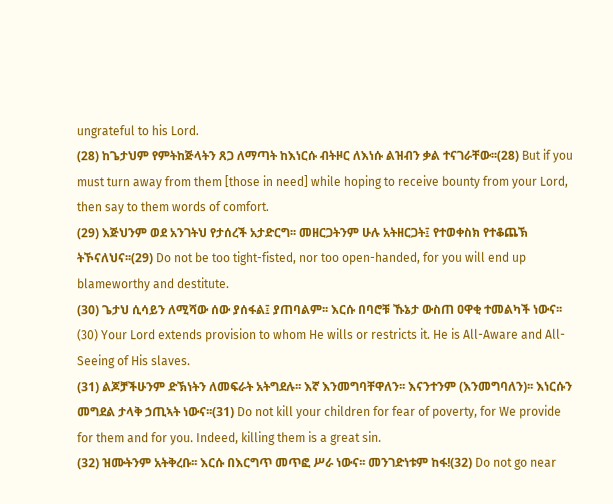ungrateful to his Lord.
(28) ከጌታህም የምትከጅላትን ጸጋ ለማጣት ከእነርሱ ብትዞር ለእነሱ ልዝብን ቃል ተናገራቸው፡፡(28) But if you must turn away from them [those in need] while hoping to receive bounty from your Lord, then say to them words of comfort.
(29) እጅህንም ወደ አንገትህ የታሰረች አታድርግ፡፡ መዘርጋትንም ሁሉ አትዘርጋት፤ የተወቀስክ የተቆጨኽ ትኾናለህና፡፡(29) Do not be too tight-fisted, nor too open-handed, for you will end up blameworthy and destitute.
(30) ጌታህ ሲሳይን ለሚሻው ሰው ያሰፋል፤ ያጠባልም፡፡ እርሱ በባሮቹ ኹኔታ ውስጠ ዐዋቂ ተመልካች ነውና፡፡(30) Your Lord extends provision to whom He wills or restricts it. He is All-Aware and All-Seeing of His slaves.
(31) ልጆቻችሁንም ድኽነትን ለመፍራት አትግደሉ፡፡ እኛ እንመግባቸዋለን፡፡ እናንተንም (እንመግባለን)፡፡ እነርሱን መግደል ታላቅ ኃጢኣት ነውና፡፡(31) Do not kill your children for fear of poverty, for We provide for them and for you. Indeed, killing them is a great sin.
(32) ዝሙትንም አትቅረቡ፡፡ እርሱ በእርግጥ መጥፎ ሥራ ነውና፡፡ መንገድነቱም ከፋ!(32) Do not go near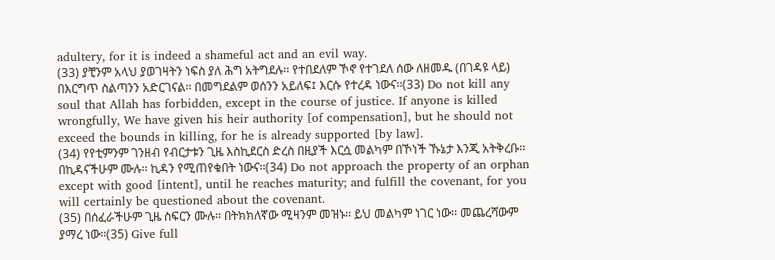adultery, for it is indeed a shameful act and an evil way.
(33) ያቺንም አላህ ያወገዛትን ነፍስ ያለ ሕግ አትግደሉ፡፡ የተበደለም ኾኖ የተገደለ ሰው ለዘመዱ (በገዳዩ ላይ) በእርግጥ ስልጣንን አድርገናል፡፡ በመግደልም ወሰንን አይለፍ፤ እርሱ የተረዳ ነውና፡፡(33) Do not kill any soul that Allah has forbidden, except in the course of justice. If anyone is killed wrongfully, We have given his heir authority [of compensation], but he should not exceed the bounds in killing, for he is already supported [by law].
(34) የየቲምንም ገንዘብ የብርታቱን ጊዜ እስኪደርስ ድረስ በዚያች እርሷ መልካም በኾነች ኹኔታ እንጂ አትቅረቡ፡፡ በኪዳናችሁም ሙሉ፡፡ ኪዳን የሚጠየቁበት ነውና፡፡(34) Do not approach the property of an orphan except with good [intent], until he reaches maturity; and fulfill the covenant, for you will certainly be questioned about the covenant.
(35) በሰፈራችሁም ጊዜ ስፍርን ሙሉ፡፡ በትክክለኛው ሚዛንም መዝኑ፡፡ ይህ መልካም ነገር ነው፡፡ መጨረሻውም ያማረ ነው፡፡(35) Give full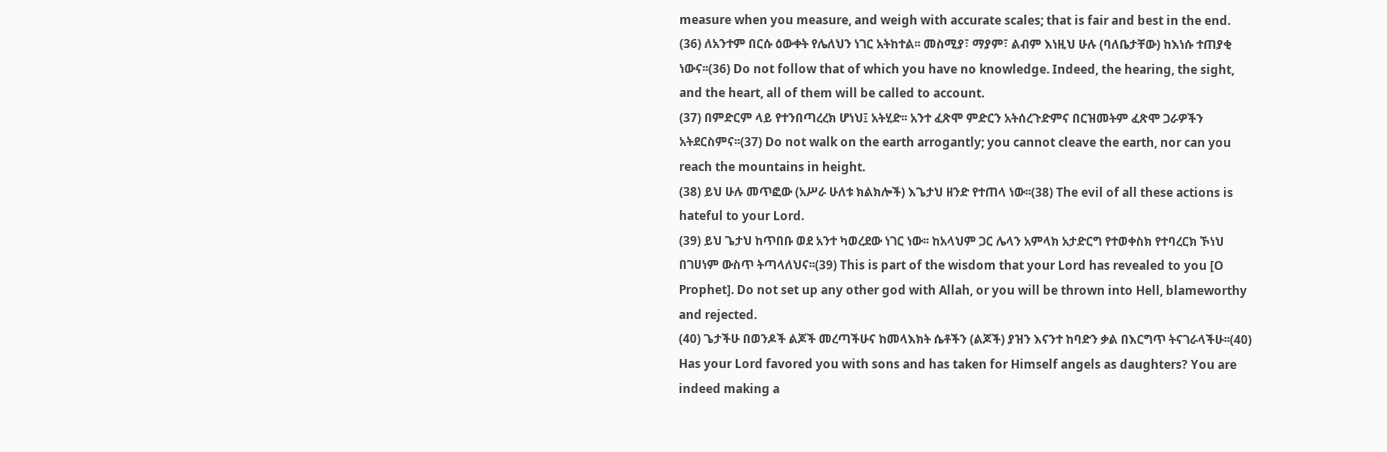measure when you measure, and weigh with accurate scales; that is fair and best in the end.
(36) ለአንተም በርሱ ዕውቀት የሌለህን ነገር አትከተል፡፡ መስሚያ፣ ማያም፣ ልብም እነዚህ ሁሉ (ባለቤታቸው) ከእነሱ ተጠያቂ ነውና፡፡(36) Do not follow that of which you have no knowledge. Indeed, the hearing, the sight, and the heart, all of them will be called to account.
(37) በምድርም ላይ የተንበጣረረክ ሆነህ፤ አትሂድ፡፡ አንተ ፈጽሞ ምድርን አትሰረጉድምና በርዝመትም ፈጽሞ ጋራዎችን አትደርስምና፡፡(37) Do not walk on the earth arrogantly; you cannot cleave the earth, nor can you reach the mountains in height.
(38) ይህ ሁሉ መጥፎው (አሥራ ሁለቱ ክልክሎች) እጌታህ ዘንድ የተጠላ ነው፡፡(38) The evil of all these actions is hateful to your Lord.
(39) ይህ ጌታህ ከጥበቡ ወደ አንተ ካወረደው ነገር ነው፡፡ ከአላህም ጋር ሌላን አምላክ አታድርግ የተወቀስክ የተባረርክ ኾነህ በገሀነም ውስጥ ትጣላለህና፡፡(39) This is part of the wisdom that your Lord has revealed to you [O Prophet]. Do not set up any other god with Allah, or you will be thrown into Hell, blameworthy and rejected.
(40) ጌታችሁ በወንዶች ልጆች መረጣችሁና ከመላእክት ሴቶችን (ልጆች) ያዝን እናንተ ከባድን ቃል በእርግጥ ትናገራላችሁ፡፡(40) Has your Lord favored you with sons and has taken for Himself angels as daughters? You are indeed making a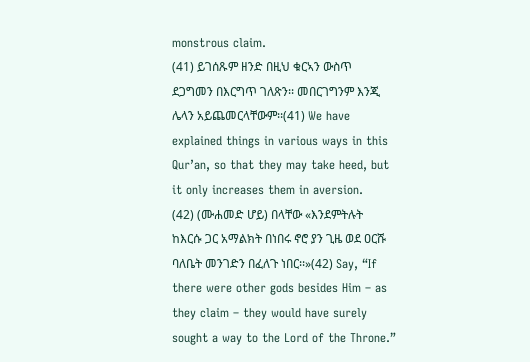monstrous claim.
(41) ይገሰጹም ዘንድ በዚህ ቁርኣን ውስጥ ደጋግመን በእርግጥ ገለጽን፡፡ መበርገግንም እንጂ ሌላን አይጨመርላቸውም፡፡(41) We have explained things in various ways in this Qur’an, so that they may take heed, but it only increases them in aversion.
(42) (ሙሐመድ ሆይ) በላቸው «እንደምትሉት ከእርሱ ጋር አማልክት በነበሩ ኖሮ ያን ጊዜ ወደ ዐርሹ ባለቤት መንገድን በፈለጉ ነበር፡፡»(42) Say, “If there were other gods besides Him – as they claim – they would have surely sought a way to the Lord of the Throne.”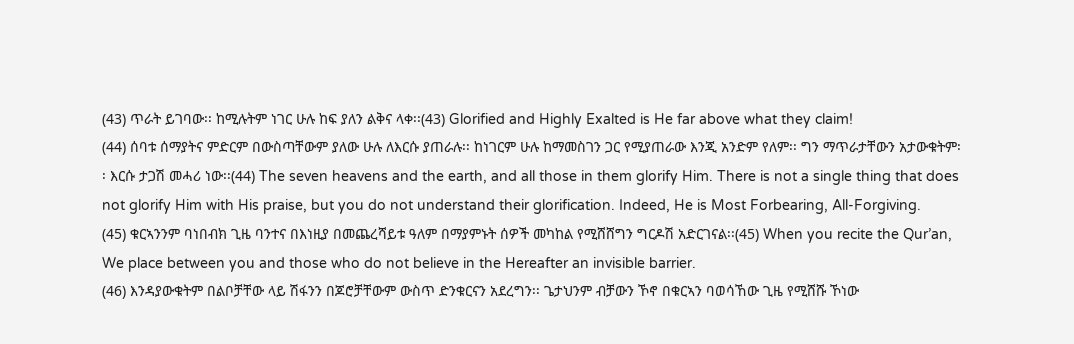(43) ጥራት ይገባው፡፡ ከሚሉትም ነገር ሁሉ ከፍ ያለን ልቅና ላቀ፡፡(43) Glorified and Highly Exalted is He far above what they claim!
(44) ሰባቱ ሰማያትና ምድርም በውስጣቸውም ያለው ሁሉ ለእርሱ ያጠራሉ፡፡ ከነገርም ሁሉ ከማመስገን ጋር የሚያጠራው እንጂ አንድም የለም፡፡ ግን ማጥራታቸውን አታውቁትም፡፡ እርሱ ታጋሽ መሓሪ ነው፡፡(44) The seven heavens and the earth, and all those in them glorify Him. There is not a single thing that does not glorify Him with His praise, but you do not understand their glorification. Indeed, He is Most Forbearing, All-Forgiving.
(45) ቁርኣንንም ባነበብክ ጊዜ ባንተና በእነዚያ በመጨረሻይቱ ዓለም በማያምኑት ሰዎች መካከል የሚሸሸግን ግርዶሽ አድርገናል፡፡(45) When you recite the Qur’an, We place between you and those who do not believe in the Hereafter an invisible barrier.
(46) እንዳያውቁትም በልቦቻቸው ላይ ሽፋንን በጆሮቻቸውም ውስጥ ድንቁርናን አደረግን፡፡ ጌታህንም ብቻውን ኾኖ በቁርኣን ባወሳኸው ጊዜ የሚሸሹ ኾነው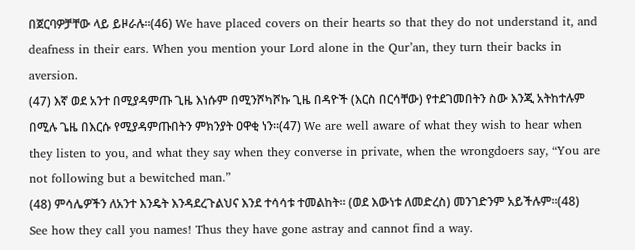በጀርባዎቻቸው ላይ ይዞራሉ፡፡(46) We have placed covers on their hearts so that they do not understand it, and deafness in their ears. When you mention your Lord alone in the Qur’an, they turn their backs in aversion.
(47) እኛ ወደ አንተ በሚያዳምጡ ጊዜ እነሱም በሚንሾካሾኩ ጊዜ በዳዮች (እርስ በርሳቸው) የተደገመበትን ስው እንጂ አትከተሉም በሚሉ ጌዜ በእርሱ የሚያዳምጡበትን ምክንያት ዐዋቂ ነን፡፡(47) We are well aware of what they wish to hear when they listen to you, and what they say when they converse in private, when the wrongdoers say, “You are not following but a bewitched man.”
(48) ምሳሌዎችን ለአንተ እንዴት እንዳደረጉልህና እንደ ተሳሳቱ ተመልከት፡፡ (ወደ እውነቱ ለመድረስ) መንገድንም አይችሉም፡፡(48) See how they call you names! Thus they have gone astray and cannot find a way.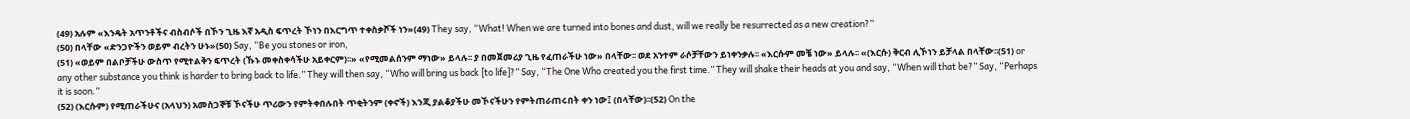(49) አሉም «እንዴት አጥንቶችና ብስብሶች በኾን ጊዜ እኛ አዲስ ፍጥረት ኾነን በእርግጥ ተቀስቃሾች ነን»(49) They say, “What! When we are turned into bones and dust, will we really be resurrected as a new creation?”
(50) በላቸው «ድንጋዮችን ወይም ብረትን ሁኑ»(50) Say, “Be you stones or iron,
(51) «ወይም በልቦቻችሁ ውስጥ የሚተልቅን ፍጥረት (ኹኑ መቀስቀሳችሁ አይቀርም)፡፡» «የሚመልሰንም ማነው» ይላሉ፡፡ ያ በመጀመሪያ ጊዜ የፈጠራችሁ ነው» በላቸው፡፡ ወደ አንተም ራሶቻቸውን ይነቀንቃሉ፡፡ «እርሱም መቼ ነው» ይላሉ፡፡ «(እርሱ) ቅርብ ሊኾነን ይቻላል በላቸው፡፡(51) or any other substance you think is harder to bring back to life.” They will then say, “Who will bring us back [to life]?” Say, “The One Who created you the first time.” They will shake their heads at you and say, “When will that be?” Say, “Perhaps it is soon.”
(52) (እርሱም) የሚጠራችሁና (አላህን) አመስጋኞቹ ኾናችሁ ጥሪውን የምትቀበሉበት ጥቂትንም (ቀኖች) እንጂ ያልቆያችሁ መኾናችሁን የምትጠራጠሩበት ቀን ነው፤ (በላቸው)፡፡(52) On the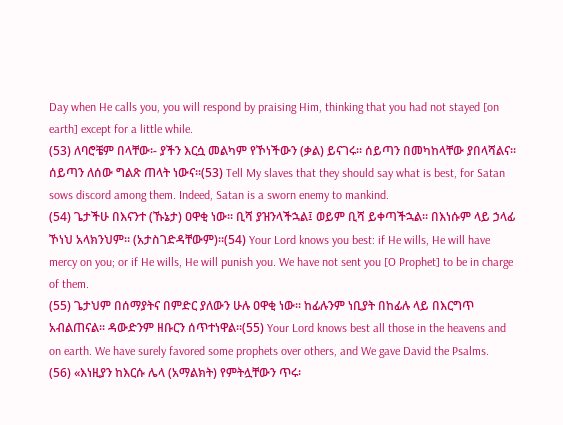Day when He calls you, you will respond by praising Him, thinking that you had not stayed [on earth] except for a little while.
(53) ለባሮቼም በላቸው፡- ያችን እርሷ መልካም የኾነችውን (ቃል) ይናገሩ፡፡ ሰይጣን በመካከላቸው ያበላሻልና፡፡ ሰይጣን ለሰው ግልጽ ጠላት ነውና፡፡(53) Tell My slaves that they should say what is best, for Satan sows discord among them. Indeed, Satan is a sworn enemy to mankind.
(54) ጌታችሁ በእናንተ (ኹኔታ) ዐዋቂ ነው፡፡ ቢሻ ያዝንላችኋል፤ ወይም ቢሻ ይቀጣችኋል፡፡ በእነሱም ላይ ኃላፊ ኾነህ አላክንህም፡፡ (አታስገድዳቸውም)፡፡(54) Your Lord knows you best: if He wills, He will have mercy on you; or if He wills, He will punish you. We have not sent you [O Prophet] to be in charge of them.
(55) ጌታህም በሰማያትና በምድር ያለውን ሁሉ ዐዋቂ ነው፡፡ ከፊሉንም ነቢያት በከፊሉ ላይ በእርግጥ አብልጠናል፡፡ ዳውድንም ዘቡርን ሰጥተነዋል፡፡(55) Your Lord knows best all those in the heavens and on earth. We have surely favored some prophets over others, and We gave David the Psalms.
(56) «እነዚያን ከእርሱ ሌላ (አማልክት) የምትሏቸውን ጥሩ፡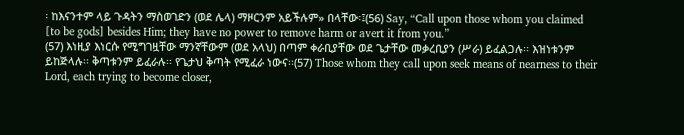፡ ከእናንተም ላይ ጉዳትን ማስወገድን (ወደ ሌላ) ማዞርንም አይችሉም» በላቸው፡፤(56) Say, “Call upon those whom you claimed [to be gods] besides Him; they have no power to remove harm or avert it from you.”
(57) እነዚያ እነርሱ የሚግገዟቸው ማንኛቸውም (ወደ አላህ) በጣም ቀራቢያቸው ወደ ጌታቸው መቃረቢያን (ሥራ) ይፈልጋሉ፡፡ እዝነቱንም ይከጅላሉ፡፡ ቅጣቱንም ይፈራሉ፡፡ የጌታህ ቅጣት የሚፈራ ነውና፡፡(57) Those whom they call upon seek means of nearness to their Lord, each trying to become closer,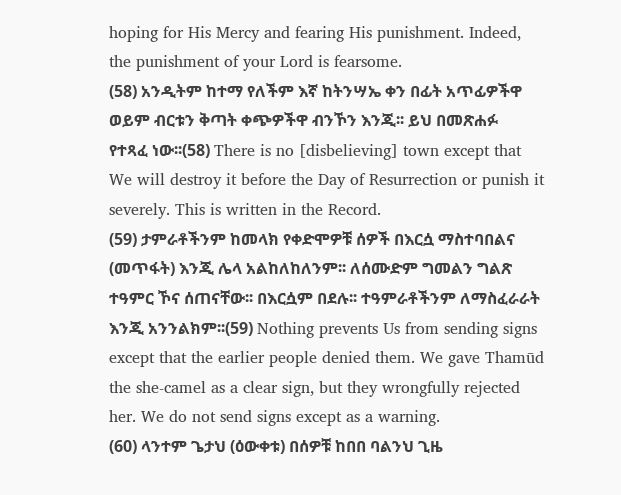hoping for His Mercy and fearing His punishment. Indeed, the punishment of your Lord is fearsome.
(58) አንዲትም ከተማ የለችም እኛ ከትንሣኤ ቀን በፊት አጥፊዎችዋ ወይም ብርቱን ቅጣት ቀጭዎችዋ ብንኾን እንጂ፡፡ ይህ በመጽሐፉ የተጻፈ ነው፡፡(58) There is no [disbelieving] town except that We will destroy it before the Day of Resurrection or punish it severely. This is written in the Record.
(59) ታምራቶችንም ከመላክ የቀድሞዎቹ ሰዎች በእርሷ ማስተባበልና (መጥፋት) እንጂ ሌላ አልከለከለንም፡፡ ለሰሙድም ግመልን ግልጽ ተዓምር ኾና ሰጠናቸው፡፡ በእርሷም በደሉ፡፡ ተዓምራቶችንም ለማስፈራራት እንጂ አንንልክም፡፡(59) Nothing prevents Us from sending signs except that the earlier people denied them. We gave Thamūd the she-camel as a clear sign, but they wrongfully rejected her. We do not send signs except as a warning.
(60) ላንተም ጌታህ (ዕውቀቱ) በሰዎቹ ከበበ ባልንህ ጊዜ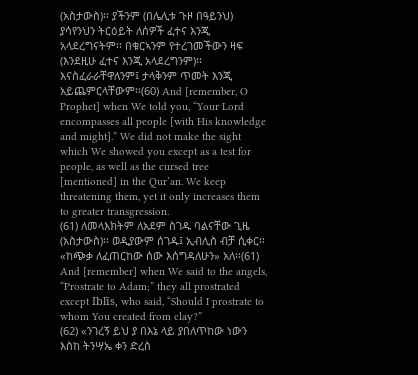(አስታውስ)፡፡ ያችንም (በሌሊቱ ጉዞ በዓይንህ) ያሳየንህን ትርዕይት ለሰዎች ፈተና እንጂ አላደረግናትም፡፡ በቁርኣንም የተረገመችውን ዛፍ (እንደዚሁ ፈተና እንጂ አላደረግንም)፡፡ እናስፈራራቸዋለንም፤ ታላቅንም ጥመት እንጂ አይጨምርላቸውም፡፡(60) And [remember, O Prophet] when We told you, “Your Lord encompasses all people [with His knowledge and might].” We did not make the sight which We showed you except as a test for people, as well as the cursed tree [mentioned] in the Qur’an. We keep threatening them, yet it only increases them to greater transgression.
(61) ለመላእክትም ለአደም ስገዱ ባልናቸው ጊዜ (አስታውስ)፡፡ ወዲያውም ሰገዱ፤ ኢብሊስ ብቻ ሲቀር፡፡ «ከጭቃ ለፈጠርከው ሰው እሰግዳለሁን» አለ፡፡(61) And [remember] when We said to the angels, “Prostrate to Adam;” they all prostrated except Iblīs, who said, “Should I prostrate to whom You created from clay?”
(62) «ንገረኝ ይህ ያ በእኔ ላይ ያበለጥከው ነውን እስከ ትንሣኤ ቀን ድረስ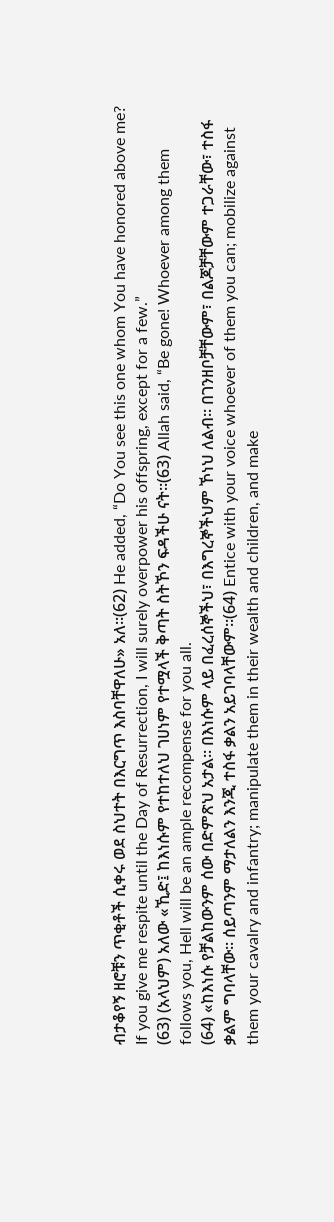ብታቆየኝ ዘሮቹን ጥቂቶች ሲቀሩ ወደ ስህተት በእርግጥ እስባቸዋለሁ» አለ፡፡(62) He added, “Do You see this one whom You have honored above me? If you give me respite until the Day of Resurrection, I will surely overpower his offspring, except for a few.”
(63) (አላህም) አለው «ኺድ፤ ከእነሱም የተከተለህ ገሀነም የተሟላች ቅጣት ስትኾን ፍዳችሁ ናት፡፡(63) Allah said, “Be gone! Whoever among them follows you, Hell will be an ample recompense for you all.
(64) «ከእነሱ የቻልከውንም ሰው በድምጽህ አታል፡፡ በእነሱም ላይ በፈረሰኞችህ፣ በእግረኞችህም ኾነህ ለልብ፡፡ በገንዘቦቻቸውም፣ በልጆቻቸውም ተጋራቸው፣ ተስፋ ቃልም ግባላቸው፡፡ ሰይጣንም ማታለልን እንጂ ተስፋ ቃልን አይገባላቸውም፡፡(64) Entice with your voice whoever of them you can; mobilize against them your cavalry and infantry; manipulate them in their wealth and children, and make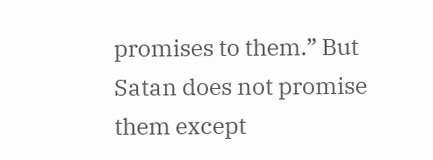promises to them.” But Satan does not promise them except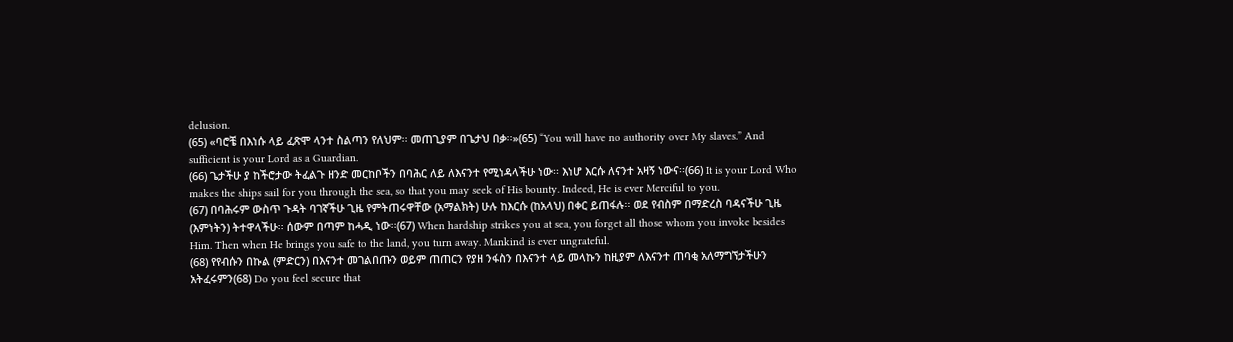delusion.
(65) «ባሮቼ በእነሱ ላይ ፈጽሞ ላንተ ስልጣን የለህም፡፡ መጠጊያም በጌታህ በቃ፡፡»(65) “You will have no authority over My slaves.” And sufficient is your Lord as a Guardian.
(66) ጌታችሁ ያ ከችሮታው ትፈልጉ ዘንድ መርከቦችን በባሕር ለይ ለእናንተ የሚነዳላችሁ ነው፡፡ እነሆ እርሱ ለናንተ አዛኝ ነውና፡፡(66) It is your Lord Who makes the ships sail for you through the sea, so that you may seek of His bounty. Indeed, He is ever Merciful to you.
(67) በባሕሩም ውስጥ ጉዳት ባገኛችሁ ጊዜ የምትጠሩዋቸው (አማልክት) ሁሉ ከእርሱ (ከአላህ) በቀር ይጠፋሉ፡፡ ወደ የብስም በማድረስ ባዳናችሁ ጊዜ (እምነትን) ትተዋላችሁ፡፡ ሰውም በጣም ከሓዲ ነው፡፡(67) When hardship strikes you at sea, you forget all those whom you invoke besides Him. Then when He brings you safe to the land, you turn away. Mankind is ever ungrateful.
(68) የየብሱን በኩል (ምድርን) በእናንተ መገልበጡን ወይም ጠጠርን የያዘ ንፋስን በእናንተ ላይ መላኩን ከዚያም ለእናንተ ጠባቂ አለማግኘታችሁን አትፈሩምን(68) Do you feel secure that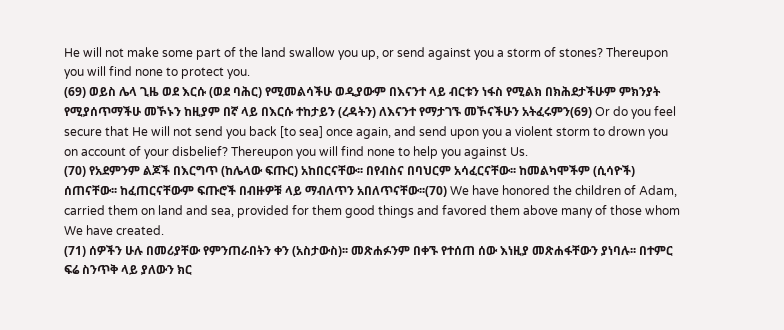He will not make some part of the land swallow you up, or send against you a storm of stones? Thereupon you will find none to protect you.
(69) ወይስ ሌላ ጊዜ ወደ እርሱ (ወደ ባሕር) የሚመልሳችሁ ወዲያውም በእናንተ ላይ ብርቱን ነፋስ የሚልክ በክሕደታችሁም ምክንያት የሚያሰጥማችሁ መኾኑን ከዚያም በኛ ላይ በእርሱ ተከታይን (ረዳትን) ለእናንተ የማታገኙ መኾናችሁን አትፈሩምን(69) Or do you feel secure that He will not send you back [to sea] once again, and send upon you a violent storm to drown you on account of your disbelief? Thereupon you will find none to help you against Us.
(70) የአደምንም ልጆች በእርግጥ (ከሌላው ፍጡር) አከበርናቸው፡፡ በየብስና በባህርም አሳፈርናቸው፡፡ ከመልካሞችም (ሲሳዮች) ሰጠናቸው፡፡ ከፈጠርናቸውም ፍጡሮች በብዙዎቹ ላይ ማብለጥን አበለጥናቸው፡፡(70) We have honored the children of Adam, carried them on land and sea, provided for them good things and favored them above many of those whom We have created.
(71) ሰዎችን ሁሉ በመሪያቸው የምንጠራበትን ቀን (አስታውስ)፡፡ መጽሐፉንም በቀኙ የተሰጠ ሰው እነዚያ መጽሐፋቸውን ያነባሉ፡፡ በተምር ፍሬ ስንጥቅ ላይ ያለውን ክር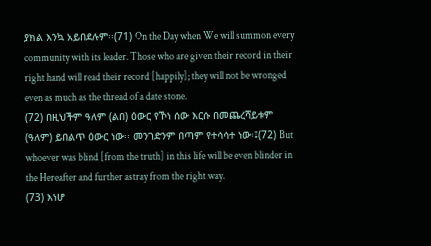ያክል እንኳ አይበደሉም፡፡(71) On the Day when We will summon every community with its leader. Those who are given their record in their right hand will read their record [happily]; they will not be wronged even as much as the thread of a date stone.
(72) በዚህችም ዓለም (ልበ) ዕውር የኾነ ሰው እርሱ በመጨረሻይቱም (ዓለም) ይበልጥ ዕውር ነው፡፡ መንገድንም በጣም የተሳሳተ ነው፡፤(72) But whoever was blind [from the truth] in this life will be even blinder in the Hereafter and further astray from the right way.
(73) እነሆ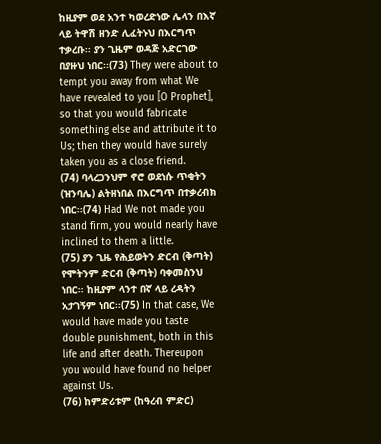ከዚያም ወደ አንተ ካወረድነው ሌላን በእኛ ላይ ትዋሽ ዘንድ ሊፈትኑህ በእርግጥ ተቃረቡ፡፡ ያን ጊዜም ወዳጅ አድርገው በያዙህ ነበር፡፡(73) They were about to tempt you away from what We have revealed to you [O Prophet], so that you would fabricate something else and attribute it to Us; then they would have surely taken you as a close friend.
(74) ባላረጋንህም ኖሮ ወደነሱ ጥቂትን (ዝንባሌ) ልትዘነበል በእርግጥ በተቃረብክ ነበር፡፡(74) Had We not made you stand firm, you would nearly have inclined to them a little.
(75) ያን ጊዜ የሕይወትን ድርብ (ቅጣት) የሞትንም ድርብ (ቅጣት) ባቀመስንህ ነበር፡፡ ከዚያም ላንተ በኛ ላይ ረዳትን አታገኝም ነበር፡፡(75) In that case, We would have made you taste double punishment, both in this life and after death. Thereupon you would have found no helper against Us.
(76) ከምድሪቱም (ከዓረብ ምድር)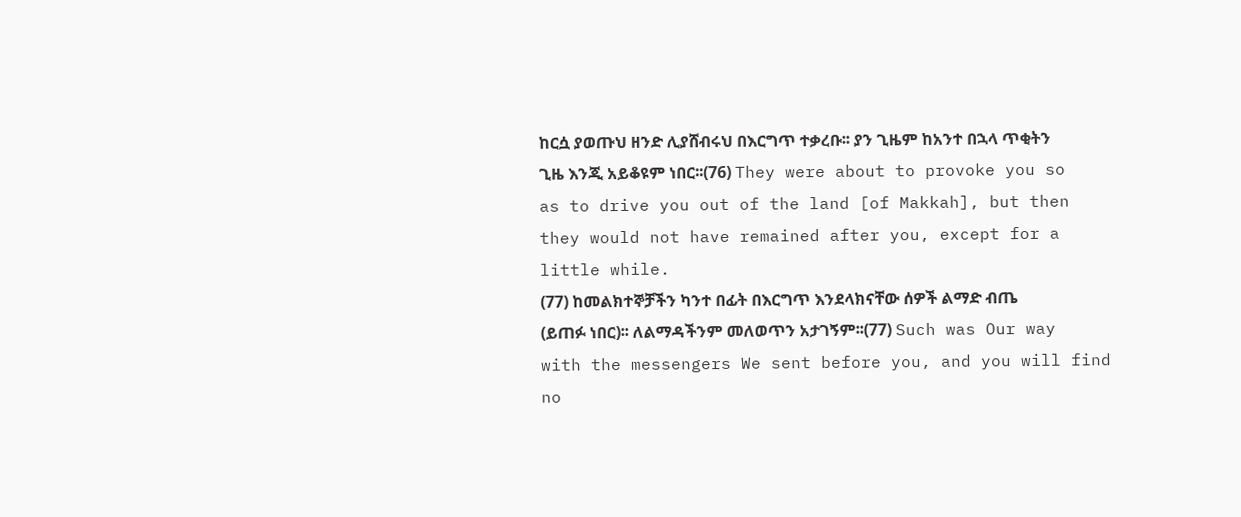ከርሷ ያወጡህ ዘንድ ሊያሸብሩህ በእርግጥ ተቃረቡ፡፡ ያን ጊዜም ከአንተ በኋላ ጥቂትን ጊዜ እንጂ አይቆዩም ነበር፡፡(76) They were about to provoke you so as to drive you out of the land [of Makkah], but then they would not have remained after you, except for a little while.
(77) ከመልክተኞቻችን ካንተ በፊት በእርግጥ እንደላክናቸው ሰዎች ልማድ ብጤ (ይጠፉ ነበር)፡፡ ለልማዳችንም መለወጥን አታገኝም፡፡(77) Such was Our way with the messengers We sent before you, and you will find no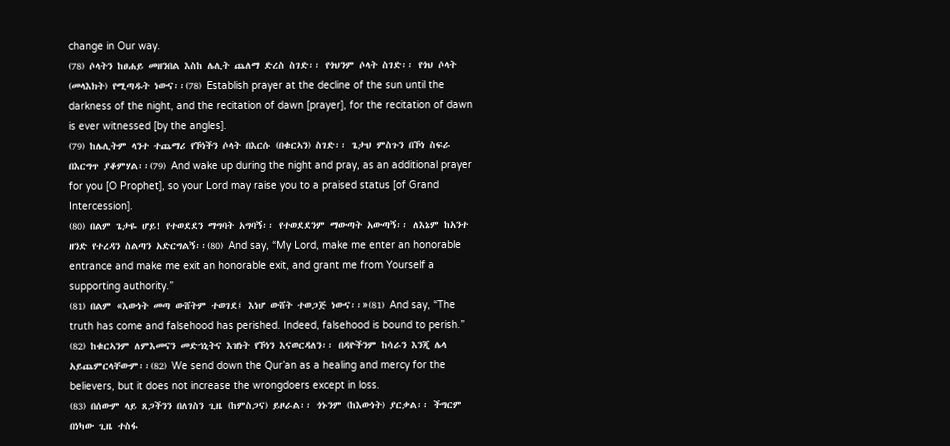change in Our way.
(78) ሶላትን ከፀሐይ መዘንበል እስከ ሌሊት ጨለማ ድረስ ስገድ፡፡ የጎህንም ሶላት ስገድ፡፡ የጎህ ሶላት (መላእክት) የሚጣዱት ነውና፡፡(78) Establish prayer at the decline of the sun until the darkness of the night, and the recitation of dawn [prayer], for the recitation of dawn is ever witnessed [by the angles].
(79) ከሌሊትም ላንተ ተጨማሪ የኾነችን ሶላት በእርሱ (በቁርኣን) ስገድ፡፡ ጌታህ ምስጉን በኾነ ስፍራ በእርግጥ ያቆምሃል፡፡(79) And wake up during the night and pray, as an additional prayer for you [O Prophet], so your Lord may raise you to a praised status [of Grand Intercession].
(80) በልም ጌታዬ ሆይ! የተወደደን ማግባት አግባኝ፡፡ የተወደደንም ማውጣት አውጣኝ፡፡ ለእኔም ከአንተ ዘንድ የተረዳን ስልጣን አድርግልኝ፡፡(80) And say, “My Lord, make me enter an honorable entrance and make me exit an honorable exit, and grant me from Yourself a supporting authority.”
(81) በልም «እውነት መጣ ውሸትም ተወገደ፤ እነሆ ውሸት ተወጋጅ ነውና፡፡»(81) And say, “The truth has come and falsehood has perished. Indeed, falsehood is bound to perish.”
(82) ከቁርኣንም ለምእመናን መድኀኒትና እዝነት የኾነን እናወርዳለን፡፡ በዳዮችንም ከሳራን እንጂ ሌላ አይጨምርላቸውም፡፡(82) We send down the Qur’an as a healing and mercy for the believers, but it does not increase the wrongdoers except in loss.
(83) በሰውም ላይ ጸጋችንን በለገስን ጊዜ (ከምስጋና) ይዞራል፡፡ ጎኑንም (ከእውነት) ያርቃል፡፡ ችግርም በነካው ጊዜ ተስፋ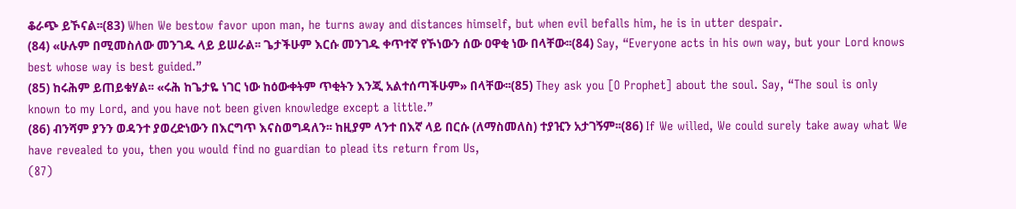ቆራጭ ይኾናል፡፡(83) When We bestow favor upon man, he turns away and distances himself, but when evil befalls him, he is in utter despair.
(84) «ሁሉም በሚመስለው መንገዱ ላይ ይሠራል፡፡ ጌታችሁም እርሱ መንገዱ ቀጥተኛ የኾነውን ሰው ዐዋቂ ነው በላቸው፡፡(84) Say, “Everyone acts in his own way, but your Lord knows best whose way is best guided.”
(85) ከሩሕም ይጠይቁሃል፡፡ «ሩሕ ከጌታዬ ነገር ነው ከዕውቀትም ጥቂትን እንጂ አልተሰጣችሁም» በላቸው፡፡(85) They ask you [O Prophet] about the soul. Say, “The soul is only known to my Lord, and you have not been given knowledge except a little.”
(86) ብንሻም ያንን ወዳንተ ያወረድነውን በእርግጥ እናስወግዳለን፡፡ ከዚያም ላንተ በእኛ ላይ በርሱ (ለማስመለስ) ተያዢን አታገኝም፡፡(86) If We willed, We could surely take away what We have revealed to you, then you would find no guardian to plead its return from Us,
(87)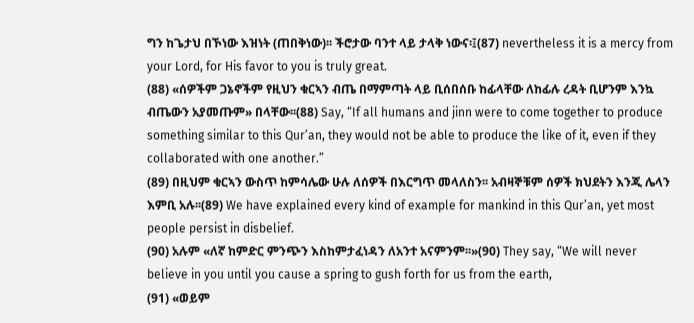ግን ከጌታህ በኾነው እዝነት (ጠበቅነው)፡፡ ችሮታው ባንተ ላይ ታላቅ ነውና፡፤(87) nevertheless it is a mercy from your Lord, for His favor to you is truly great.
(88) «ሰዎችም ጋኔኖችም የዚህን ቁርኣን ብጤ በማምጣት ላይ ቢሰበሰቡ ከፊላቸው ለከፊሉ ረዳት ቢሆንም እንኳ ብጤውን አያመጡም» በላቸው፡፡(88) Say, “If all humans and jinn were to come together to produce something similar to this Qur’an, they would not be able to produce the like of it, even if they collaborated with one another.”
(89) በዚህም ቁርኣን ውስጥ ከምሳሌው ሁሉ ለሰዎች በእርግጥ መላለስን፡፡ አብዛኞቹም ሰዎች ክህደትን እንጂ ሌላን እምቢ አሉ፡፡(89) We have explained every kind of example for mankind in this Qur’an, yet most people persist in disbelief.
(90) አሉም «ለኛ ከምድር ምንጭን እስከምታፈነዳን ለአንተ አናምንም፡፡»(90) They say, “We will never believe in you until you cause a spring to gush forth for us from the earth,
(91) «ወይም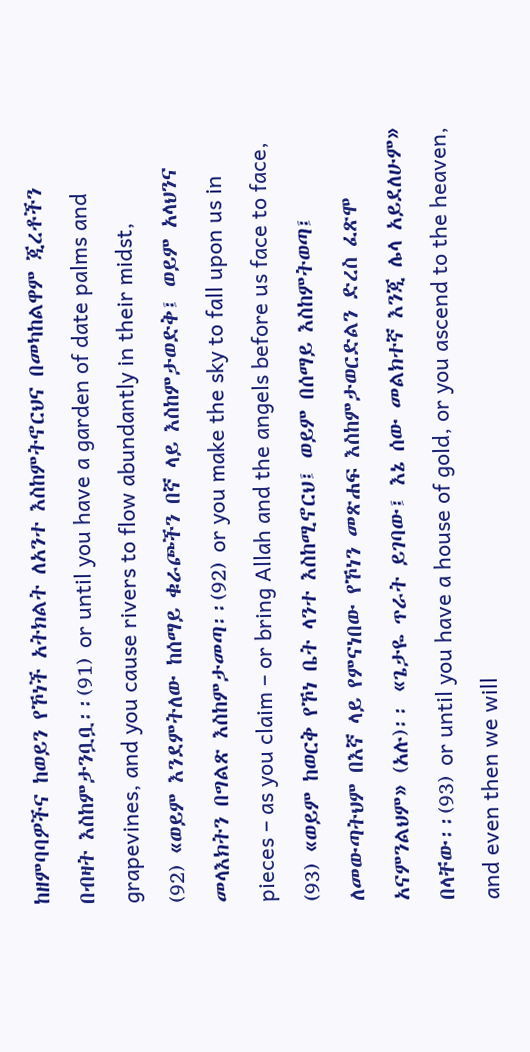ከዘምባባዎችና ከወይን የኾነች አትክልት ለአንተ እስከምትኖርህና በመካከልዋም ጂረቶችን በብዛት እስከምታንቧቧ፡፡(91) or until you have a garden of date palms and grapevines, and you cause rivers to flow abundantly in their midst,
(92) «ወይም እንደምትለው ከሰማይ ቁራጮችን በኛ ላይ እስከምታወድቅ፤ ወይም አላህንና መላእክትን በግልጽ እስከምታመጣ፡፡(92) or you make the sky to fall upon us in pieces – as you claim – or bring Allah and the angels before us face to face,
(93) «ወይም ከወርቅ የኾነ ቤት ላንተ እስከሚኖርህ፤ ወይም በሰማይ እስከምትወጣ፤ ለመውጣትህም በእኛ ላይ የምናነበው የኾነን መጽሐፍ እስከምታወርድልን ድረስ ፈጽሞ አናምንልህም» (አሉ)፡፡ «ጌታዬ ጥራት ይገባው፤ እኔ ሰው መልክተኛ እንጂ ሌላ አይደለሁም» በላቸው፡፡(93) or until you have a house of gold, or you ascend to the heaven, and even then we will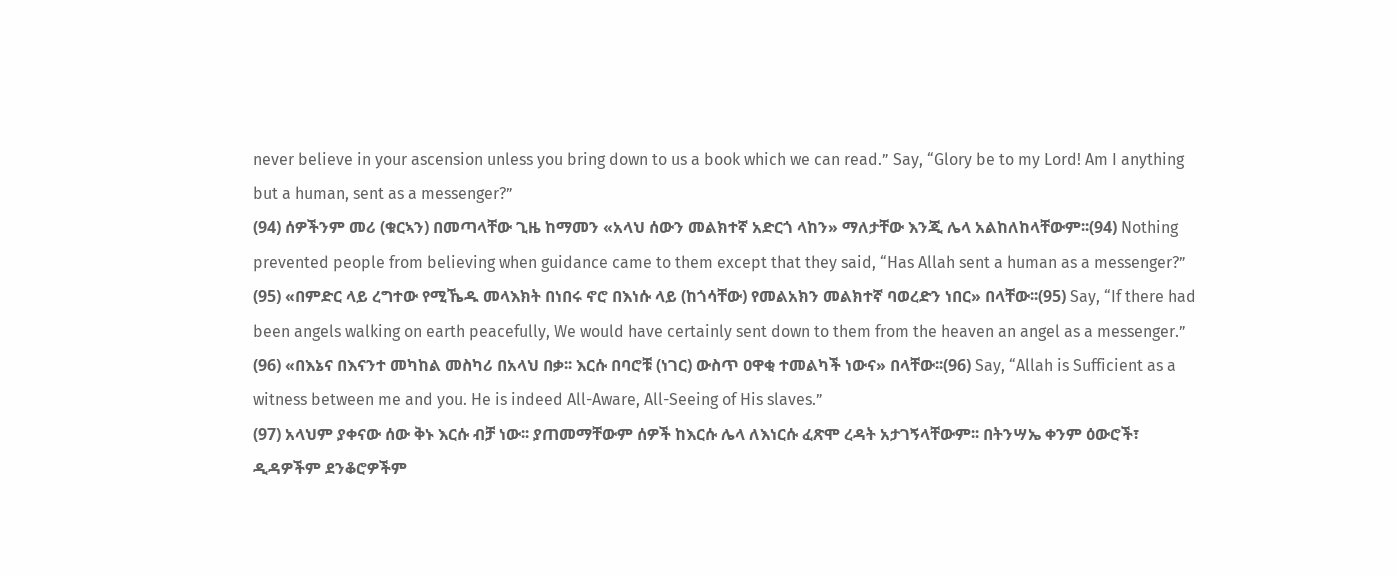never believe in your ascension unless you bring down to us a book which we can read.” Say, “Glory be to my Lord! Am I anything but a human, sent as a messenger?”
(94) ሰዎችንም መሪ (ቁርኣን) በመጣላቸው ጊዜ ከማመን «አላህ ሰውን መልክተኛ አድርጎ ላከን» ማለታቸው እንጂ ሌላ አልከለከላቸውም፡፡(94) Nothing prevented people from believing when guidance came to them except that they said, “Has Allah sent a human as a messenger?”
(95) «በምድር ላይ ረግተው የሚኼዱ መላእክት በነበሩ ኖሮ በእነሱ ላይ (ከጎሳቸው) የመልአክን መልክተኛ ባወረድን ነበር» በላቸው፡፡(95) Say, “If there had been angels walking on earth peacefully, We would have certainly sent down to them from the heaven an angel as a messenger.”
(96) «በእኔና በእናንተ መካከል መስካሪ በአላህ በቃ፡፡ እርሱ በባሮቹ (ነገር) ውስጥ ዐዋቂ ተመልካች ነውና» በላቸው፡፡(96) Say, “Allah is Sufficient as a witness between me and you. He is indeed All-Aware, All-Seeing of His slaves.”
(97) አላህም ያቀናው ሰው ቅኑ እርሱ ብቻ ነው፡፡ ያጠመማቸውም ሰዎች ከእርሱ ሌላ ለእነርሱ ፈጽሞ ረዳት አታገኝላቸውም፡፡ በትንሣኤ ቀንም ዕውሮች፣ ዲዳዎችም ደንቆሮዎችም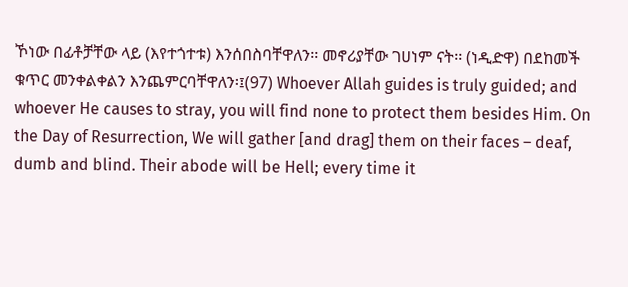ኾነው በፊቶቻቸው ላይ (እየተጎተቱ) እንሰበስባቸዋለን፡፡ መኖሪያቸው ገሀነም ናት፡፡ (ነዲድዋ) በደከመች ቁጥር መንቀልቀልን እንጨምርባቸዋለን፡፤(97) Whoever Allah guides is truly guided; and whoever He causes to stray, you will find none to protect them besides Him. On the Day of Resurrection, We will gather [and drag] them on their faces – deaf, dumb and blind. Their abode will be Hell; every time it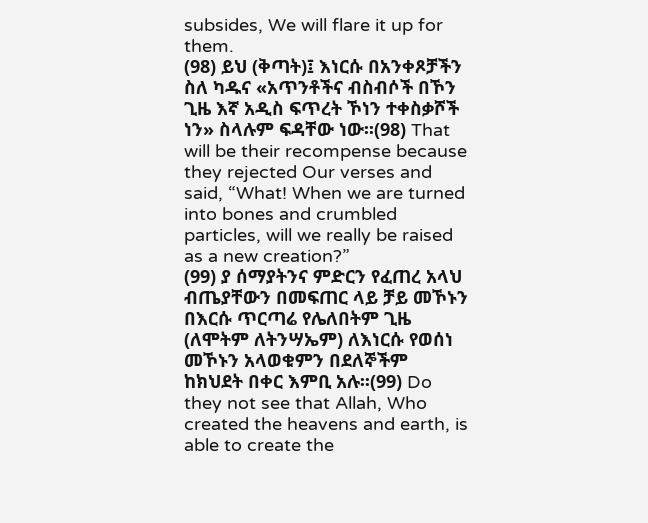subsides, We will flare it up for them.
(98) ይህ (ቅጣት)፤ እነርሱ በአንቀጾቻችን ስለ ካዱና «አጥንቶችና ብስብሶች በኾን ጊዜ እኛ አዲስ ፍጥረት ኾነን ተቀስቃሾች ነን» ስላሉም ፍዳቸው ነው፡፡(98) That will be their recompense because they rejected Our verses and said, “What! When we are turned into bones and crumbled particles, will we really be raised as a new creation?”
(99) ያ ሰማያትንና ምድርን የፈጠረ አላህ ብጤያቸውን በመፍጠር ላይ ቻይ መኾኑን በእርሱ ጥርጣሬ የሌለበትም ጊዜ (ለሞትም ለትንሣኤም) ለእነርሱ የወሰነ መኾኑን አላወቁምን በደለኞችም ከክህደት በቀር እምቢ አሉ፡፡(99) Do they not see that Allah, Who created the heavens and earth, is able to create the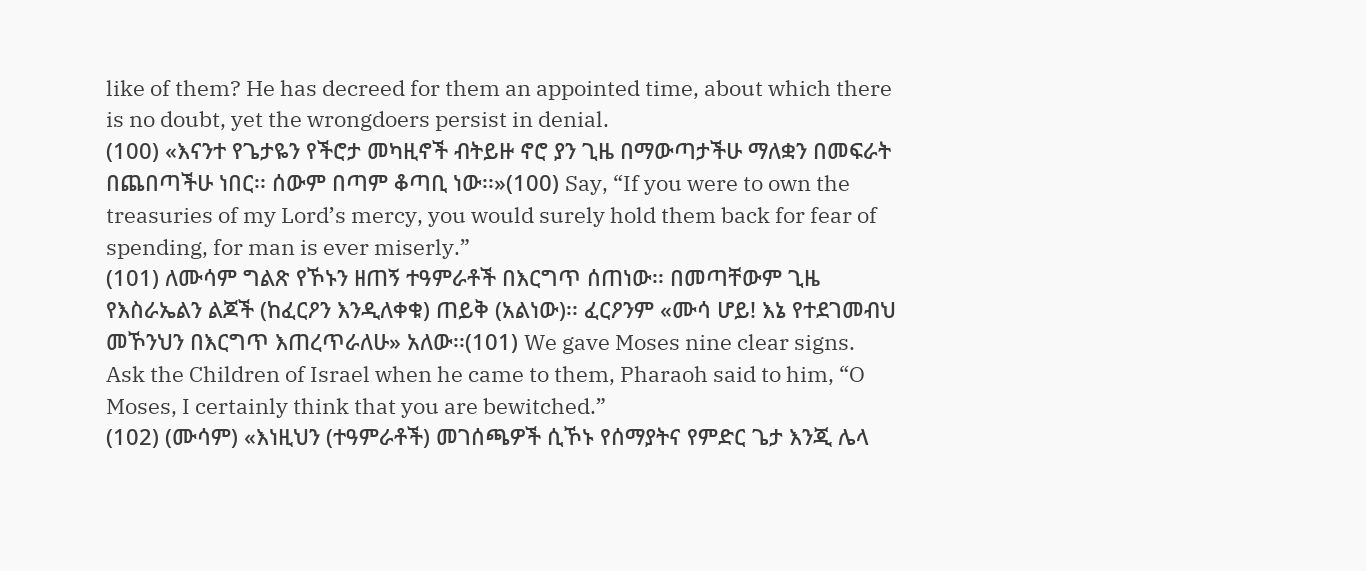like of them? He has decreed for them an appointed time, about which there is no doubt, yet the wrongdoers persist in denial.
(100) «እናንተ የጌታዬን የችሮታ መካዚኖች ብትይዙ ኖሮ ያን ጊዜ በማውጣታችሁ ማለቋን በመፍራት በጨበጣችሁ ነበር፡፡ ሰውም በጣም ቆጣቢ ነው፡፡»(100) Say, “If you were to own the treasuries of my Lord’s mercy, you would surely hold them back for fear of spending, for man is ever miserly.”
(101) ለሙሳም ግልጽ የኾኑን ዘጠኝ ተዓምራቶች በእርግጥ ሰጠነው፡፡ በመጣቸውም ጊዜ የእስራኤልን ልጆች (ከፈርዖን እንዲለቀቁ) ጠይቅ (አልነው)፡፡ ፈርዖንም «ሙሳ ሆይ! እኔ የተደገመብህ መኾንህን በእርግጥ እጠረጥራለሁ» አለው፡፡(101) We gave Moses nine clear signs. Ask the Children of Israel when he came to them, Pharaoh said to him, “O Moses, I certainly think that you are bewitched.”
(102) (ሙሳም) «እነዚህን (ተዓምራቶች) መገሰጫዎች ሲኾኑ የሰማያትና የምድር ጌታ እንጂ ሌላ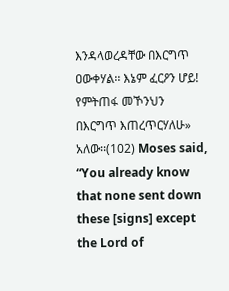እንዳላወረዳቸው በእርግጥ ዐውቀሃል፡፡ እኔም ፈርዖን ሆይ! የምትጠፋ መኾንህን በእርግጥ እጠረጥርሃለሁ» አለው፡፡(102) Moses said, “You already know that none sent down these [signs] except the Lord of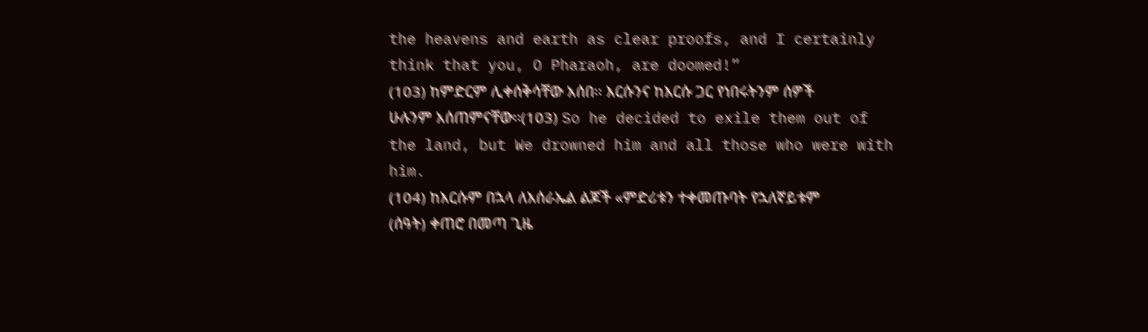the heavens and earth as clear proofs, and I certainly think that you, O Pharaoh, are doomed!”
(103) ከምድርም ሊቀሰቅሳቸው አሰበ፡፡ እርሱንና ከእርሱ ጋር የነበሩትንም ሰዎች ሁሉንም አሰጠምናቸው፡፡(103) So he decided to exile them out of the land, but We drowned him and all those who were with him.
(104) ከእርሱም በኋላ ለእሰራኤል ልጆች «ምድሪቱን ተቀመጡባት የኋለኛይቱም (ሰዓት) ቀጠሮ በመጣ ጊዜ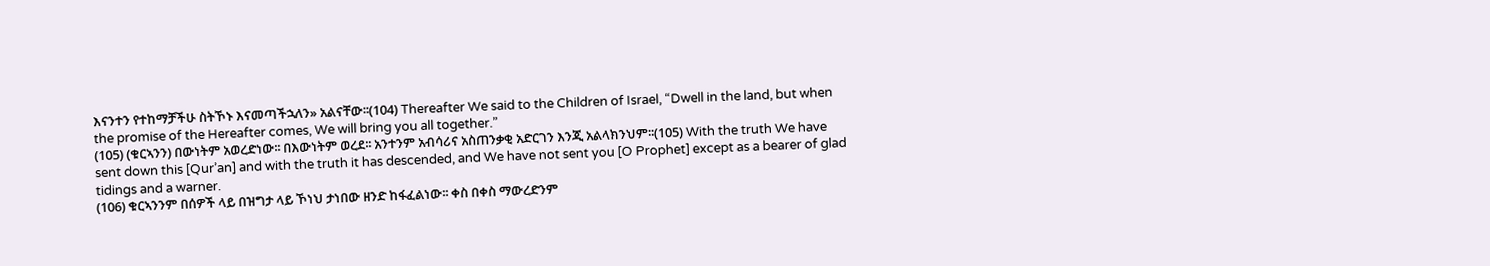እናንተን የተከማቻችሁ ስትኾኑ እናመጣችኋለን» አልናቸው፡፡(104) Thereafter We said to the Children of Israel, “Dwell in the land, but when the promise of the Hereafter comes, We will bring you all together.”
(105) (ቁርኣንን) በውነትም አወረድነው፡፡ በእውነትም ወረደ፡፡ አንተንም አብሳሪና አስጠንቃቂ አድርገን እንጂ አልላክንህም፡፡(105) With the truth We have sent down this [Qur’an] and with the truth it has descended, and We have not sent you [O Prophet] except as a bearer of glad tidings and a warner.
(106) ቁርኣንንም በሰዎች ላይ በዝግታ ላይ ኾነህ ታነበው ዘንድ ከፋፈልነው፡፡ ቀስ በቀስ ማውረድንም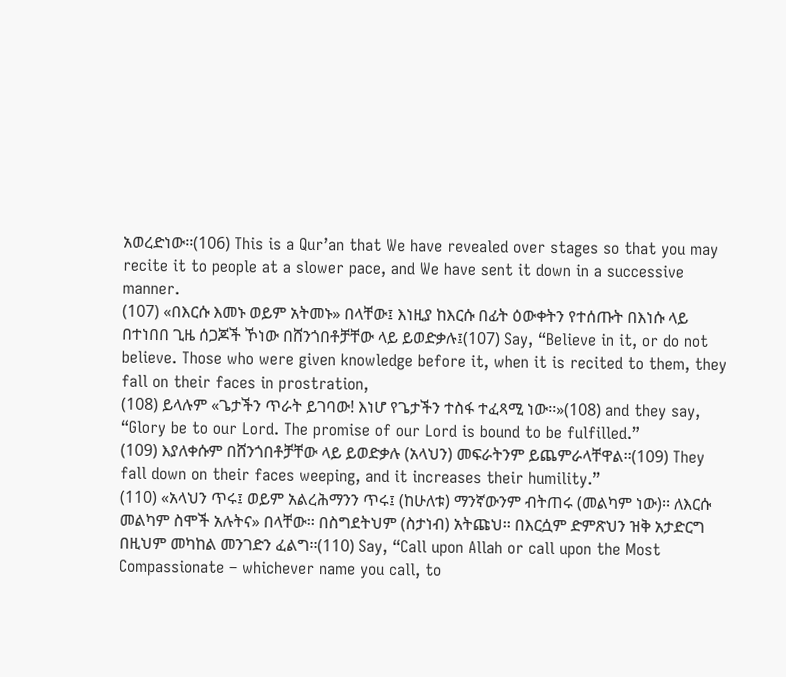አወረድነው፡፡(106) This is a Qur’an that We have revealed over stages so that you may recite it to people at a slower pace, and We have sent it down in a successive manner.
(107) «በእርሱ እመኑ ወይም አትመኑ» በላቸው፤ እነዚያ ከእርሱ በፊት ዕውቀትን የተሰጡት በእነሱ ላይ በተነበበ ጊዜ ሰጋጆች ኾነው በሸንጎበቶቻቸው ላይ ይወድቃሉ፤(107) Say, “Believe in it, or do not believe. Those who were given knowledge before it, when it is recited to them, they fall on their faces in prostration,
(108) ይላሉም «ጌታችን ጥራት ይገባው! እነሆ የጌታችን ተስፋ ተፈጻሚ ነው፡፡»(108) and they say, “Glory be to our Lord. The promise of our Lord is bound to be fulfilled.”
(109) እያለቀሱም በሸንጎበቶቻቸው ላይ ይወድቃሉ (አላህን) መፍራትንም ይጨምራላቸዋል፡፡(109) They fall down on their faces weeping, and it increases their humility.”
(110) «አላህን ጥሩ፤ ወይም አልረሕማንን ጥሩ፤ (ከሁለቱ) ማንኛውንም ብትጠሩ (መልካም ነው)፡፡ ለእርሱ መልካም ስሞች አሉትና» በላቸው፡፡ በስግደትህም (ስታነብ) አትጩህ፡፡ በእርሷም ድምጽህን ዝቅ አታድርግ በዚህም መካከል መንገድን ፈልግ፡፡(110) Say, “Call upon Allah or call upon the Most Compassionate – whichever name you call, to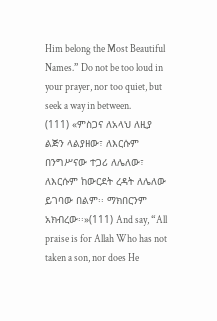Him belong the Most Beautiful Names.” Do not be too loud in your prayer, nor too quiet, but seek a way in between.
(111) «ምስጋና ለአላህ ለዚያ ልጅን ላልያዘው፣ ለእርሱም በንግሥናው ተጋሪ ለሌለው፣ ለእርሱም ከውርደት ረዳት ለሌለው ይገባው በልም፡፡ ማክበርንም አክብረው፡፡»(111) And say, “All praise is for Allah Who has not taken a son, nor does He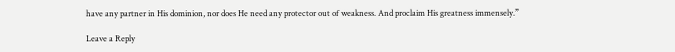have any partner in His dominion, nor does He need any protector out of weakness. And proclaim His greatness immensely.”

Leave a Reply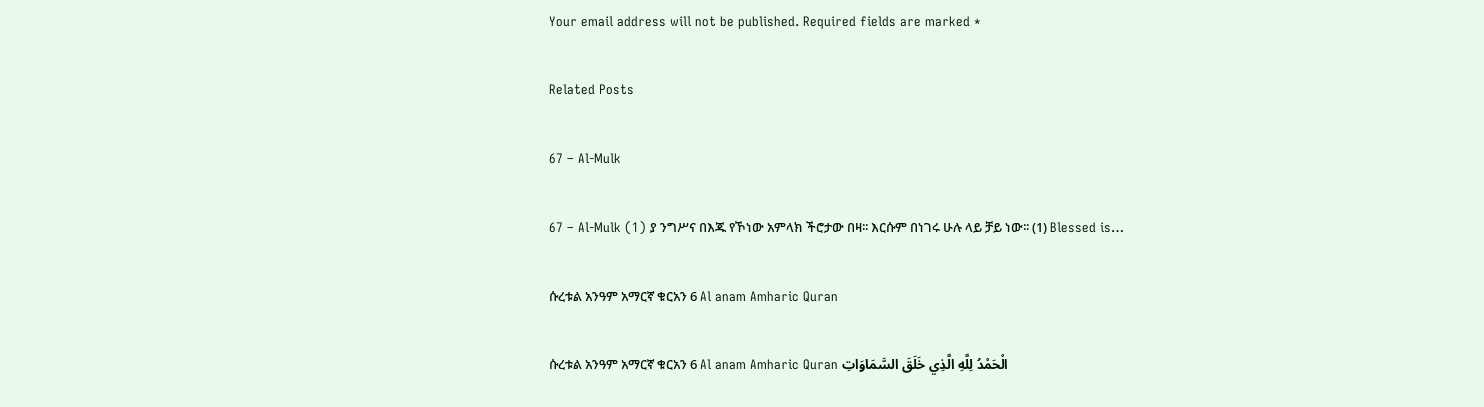Your email address will not be published. Required fields are marked *

Related Posts

67 – Al-Mulk

67 – Al-Mulk (1) ያ ንግሥና በእጁ የኾነው አምላክ ችሮታው በዛ፡፡ እርሱም በነገሩ ሁሉ ላይ ቻይ ነው፡፡ (1) Blessed is…

ሱረቱል አንዓም አማርኛ ቁርአን 6 Al anam Amharic Quran

ሱረቱል አንዓም አማርኛ ቁርአን 6 Al anam Amharic Quran الْحَمْدُ لِلَّهِ الَّذِي خَلَقَ السَّمَاوَاتِ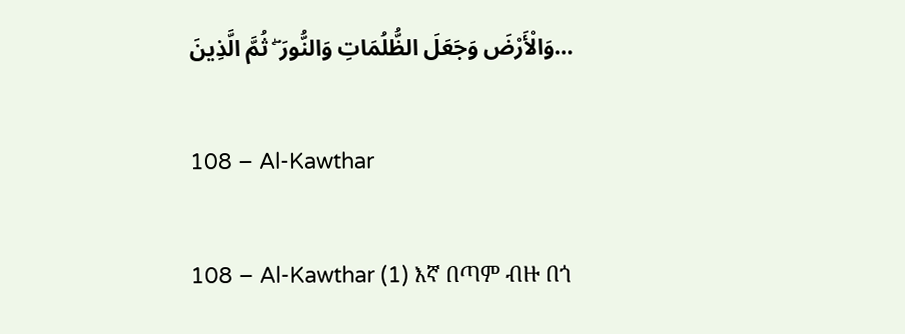وَالْأَرْضَ وَجَعَلَ الظُّلُمَاتِ وَالنُّورَ ۖ ثُمَّ الَّذِينَ…

108 – Al-Kawthar

108 – Al-Kawthar (1) እኛ በጣም ብዙ በጎ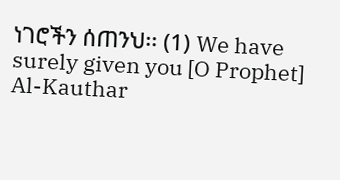ነገሮችን ሰጠንህ፡፡ (1) We have surely given you [O Prophet] Al-Kauthar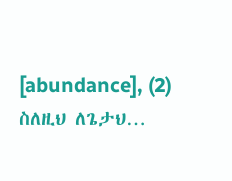[abundance], (2) ስለዚህ ለጌታህ…